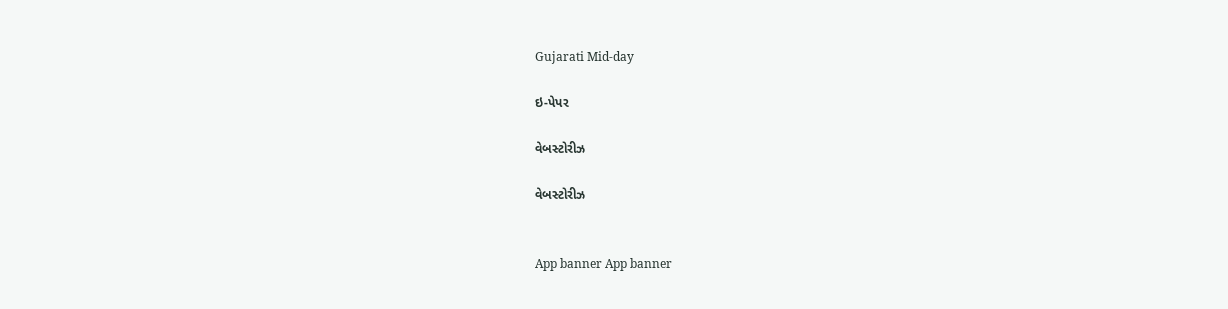Gujarati Mid-day

ઇ-પેપર

વેબસ્ટોરીઝ

વેબસ્ટોરીઝ


App banner App banner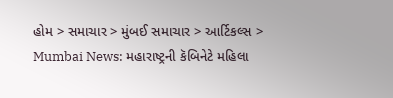હોમ > સમાચાર > મુંબઈ સમાચાર > આર્ટિકલ્સ > Mumbai News: મહારાષ્ટ્રની કૅબિનેટે મહિલા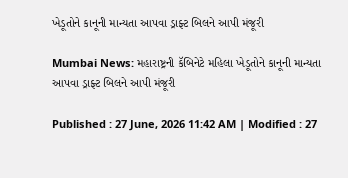ખેડૂતોને કાનૂની માન્યતા આપવા ડ્રાફ્ટ બિલને આપી મંજૂરી

Mumbai News: મહારાષ્ટ્રની કૅબિનેટે મહિલા ખેડૂતોને કાનૂની માન્યતા આપવા ડ્રાફ્ટ બિલને આપી મંજૂરી

Published : 27 June, 2026 11:42 AM | Modified : 27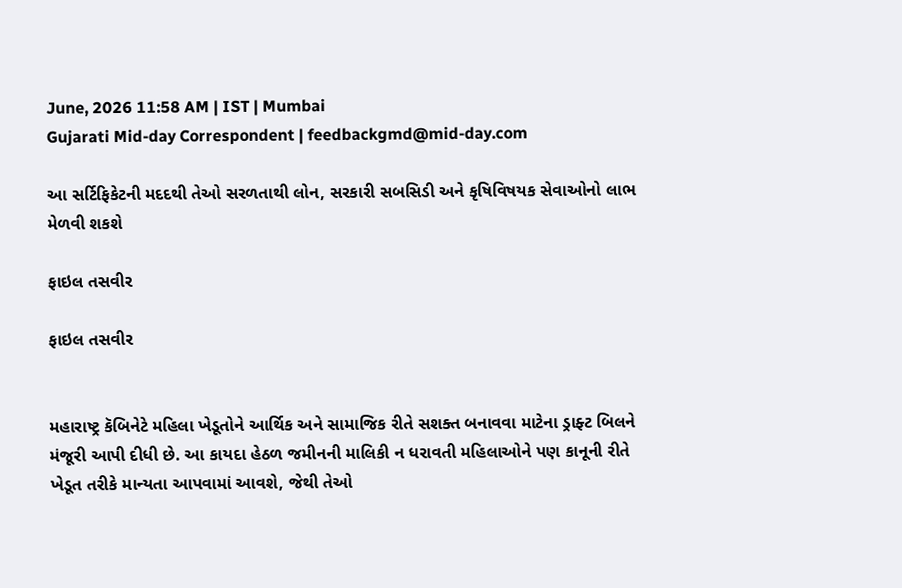June, 2026 11:58 AM | IST | Mumbai
Gujarati Mid-day Correspondent | feedbackgmd@mid-day.com

આ સર્ટિફિકેટની મદદથી તેઓ સરળતાથી લોન, સરકારી સબસિડી અને કૃષિવિષયક સેવાઓનો લાભ મેળવી શકશે

ફાઇલ તસવીર

ફાઇલ તસવીર


મહારાષ્ટ્ર કૅબિનેટે મહિલા ખેડૂતોને આર્થિક અને સામાજિક રીતે સશક્ત બનાવવા માટેના ડ્રાફ્ટ બિલને મંજૂરી આપી દીધી છે. આ કાયદા હેઠળ જમીનની માલિકી ન ધરાવતી મહિલાઓને પણ કાનૂની રીતે ખેડૂત તરીકે માન્યતા આપવામાં આવશે, જેથી તેઓ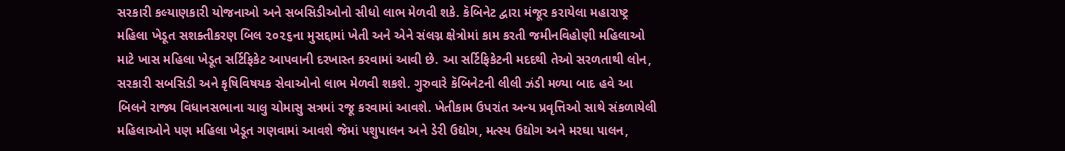સરકારી કલ્યાણકારી યોજનાઓ અને સબસિડીઓનો સીધો લાભ મેળવી શકે. કૅબિનેટ દ્વારા મંજૂર કરાયેલા મહારાષ્ટ્ર મહિલા ખેડૂત સશક્તીકરણ બિલ ૨૦૨૬ના મુસદ્દામાં ખેતી અને એને સંલગ્ન ક્ષેત્રોમાં કામ કરતી જમીનવિહોણી મહિલાઓ માટે ખાસ મહિલા ખેડૂત સર્ટિફિકેટ આપવાની દરખાસ્ત કરવામાં આવી છે. આ સર્ટિફિકેટની મદદથી તેઓ સરળતાથી લોન, સરકારી સબસિડી અને કૃષિવિષયક સેવાઓનો લાભ મેળવી શકશે. ગુરુવારે કૅબિનેટની લીલી ઝંડી મળ્યા બાદ હવે આ બિલને રાજ્ય વિધાનસભાના ચાલુ ચોમાસુ સત્રમાં રજૂ કરવામાં આવશે. ખેતીકામ ઉપરાંત અન્ય પ્રવૃત્તિઓ સાથે સંકળાયેલી મહિલાઓને પણ મહિલા ખેડૂત ગણવામાં આવશે જેમાં પશુપાલન અને ડેરી ઉદ્યોગ, મત્સ્ય ઉદ્યોગ અને મરઘા પાલન,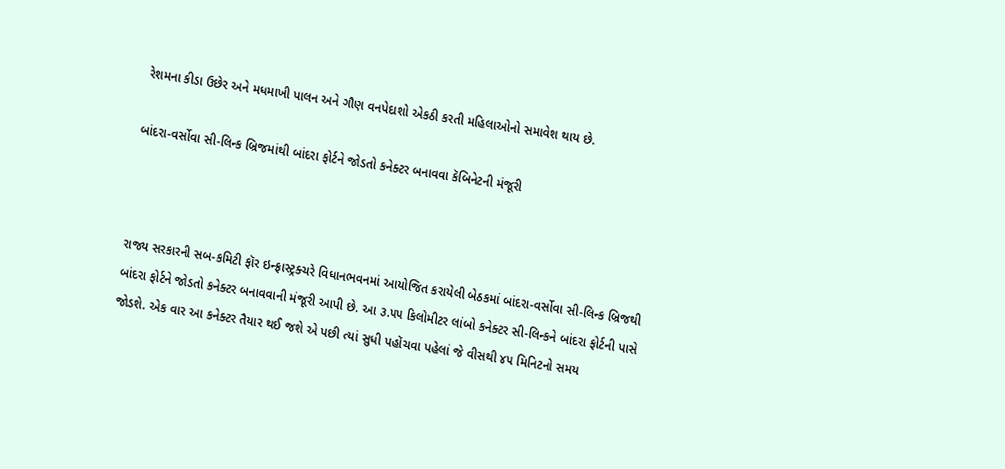રેશમના કીડા ઉછેર અને મધમાખી પાલન અને ગૌણ વનપેદાશો એકઠી કરતી મહિલાઓનો સમાવેશ થાય છે.

બાંદરા-વર્સોવા સી-લિન્ક બ્રિજમાંથી બાંદરા ફોર્ટને જોડતો કનેક્ટર બનાવવા કૅબિનેટની મંજૂરી



રાજ્ય સરકારની સબ-કમિટી ફૉર ઇન્ફ્રાસ્ટ્રક્ચરે વિધાનભવનમાં આયોજિત કરાયેલી બેઠકમાં બાંદરા-વર્સોવા સી-લિન્ક બ્રિજથી બાંદરા ફોર્ટને જોડતો કનેક્ટર બનાવવાની મંજૂરી આપી છે. આ ૩.૫૫ કિલોમીટર લાંબો કનેક્ટર સી-લિન્કને બાંદરા ફોર્ટની પાસે જોડશે. એક વાર આ કનેક્ટર તૈયાર થઈ જશે એ પછી ત્યાં સુધી પહોંચવા પહેલાં જે વીસથી ૪૫ મિનિટનો સમય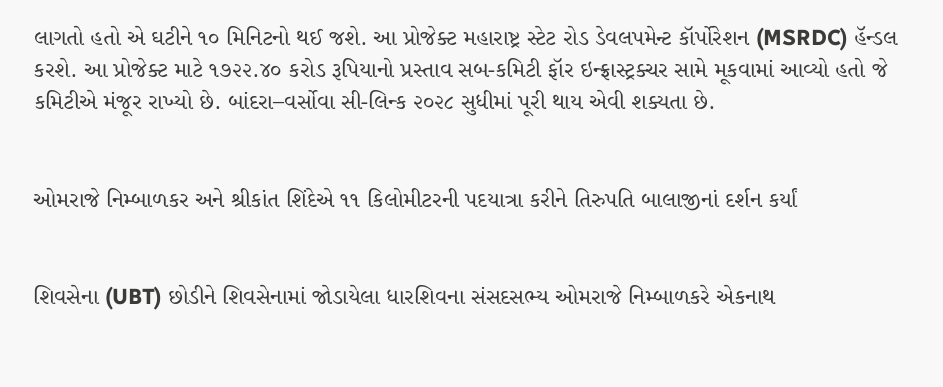લાગતો હતો એ ઘટીને ૧૦ મિનિટનો થઈ જશે. આ પ્રોજેક્ટ મહારાષ્ટ્ર સ્ટેટ રોડ ડેવલપમેન્ટ કૉર્પોરેશન (MSRDC) હૅન્ડલ કરશે. આ પ્રોજેક્ટ માટે ૧૭૨૨.૪૦ કરોડ રૂપિયાનો પ્રસ્તાવ સબ-કમિટી ફૉર ઇન્ફ્રાસ્ટ્રક્ચર સામે મૂકવામાં આવ્યો હતો જે કમિટીએ મંજૂર રાખ્યો છે. બાંદરા–વર્સોવા સી-લિન્ક ૨૦૨૮ સુધીમાં પૂરી થાય એવી શક્યતા છે.


ઓમરાજે નિમ્બાળકર અને શ્રીકાંત શિંદેએ ૧૧ કિલોમીટરની પદયાત્રા કરીને તિરુપતિ બાલાજીનાં દર્શન કર્યાં


શિવસેના (UBT) છોડીને શિવસેનામાં જોડાયેલા ધારશિવના સંસદસભ્ય ઓમરાજે નિમ્બાળકરે એકનાથ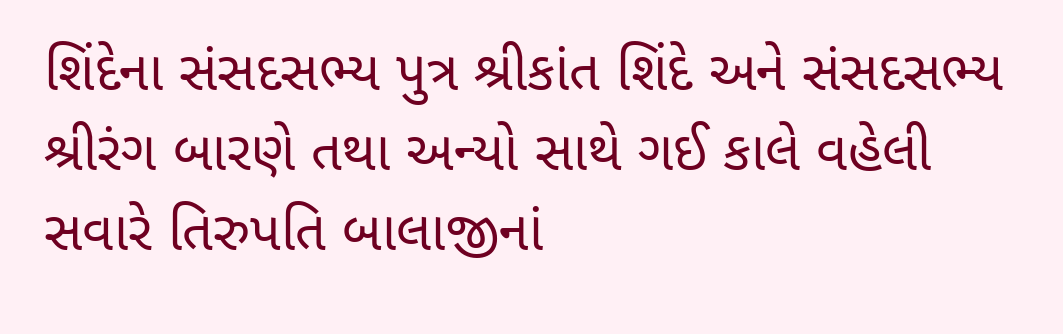શિંદેના સંસદસભ્ય પુત્ર શ્રીકાંત શિંદે અને સંસદસભ્ય શ્રીરંગ બારણે તથા અન્યો સાથે ગઈ કાલે વહેલી સવારે તિરુપતિ બાલાજીનાં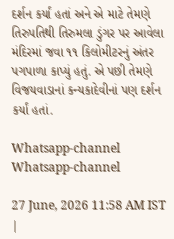દર્શન કર્યાં હતાં અને એ માટે તેમણે તિરુપતિથી તિરુમલા ડુંગર પર આવેલા મંદિરમાં જવા ૧૧ કિલોમીટરનું અંતર પગપાળા કાપ્યું હતું. એ પછી તેમણે વિજયવાડાનાં કન્યકાદેવીનાં પણ દર્શન કર્યાં હતાં.

Whatsapp-channel Whatsapp-channel

27 June, 2026 11:58 AM IST |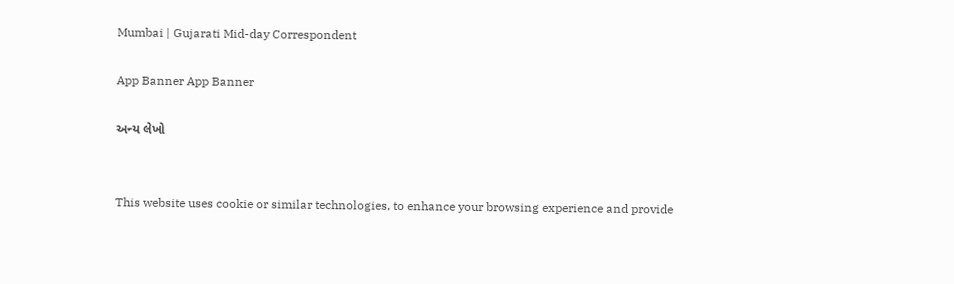Mumbai | Gujarati Mid-day Correspondent

App Banner App Banner

અન્ય લેખો


This website uses cookie or similar technologies, to enhance your browsing experience and provide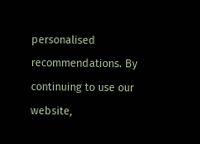personalised recommendations. By continuing to use our website,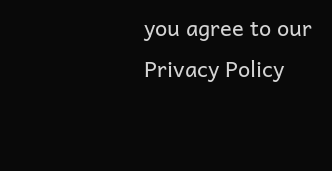you agree to our Privacy Policy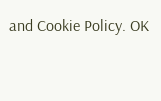and Cookie Policy. OK